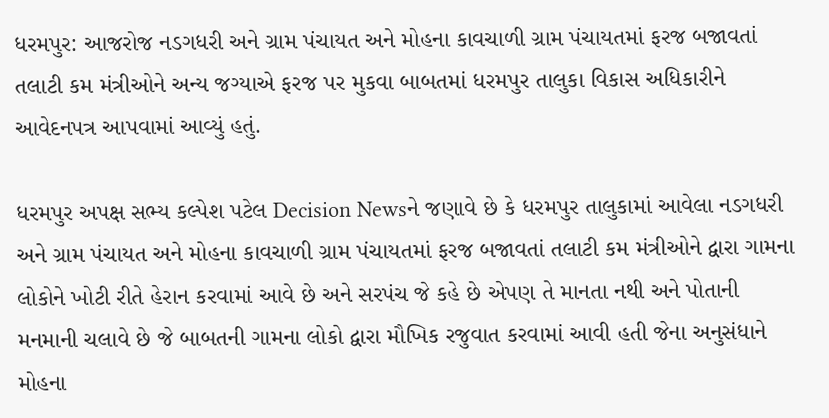ધરમપુર: આજરોજ નડગધરી અને ગ્રામ પંચાયત અને મોહના કાવચાળી ગ્રામ પંચાયતમાં ફરજ બજાવતાં તલાટી કમ મંત્રીઓને અન્ય જગ્યાએ ફરજ પર મુકવા બાબતમાં ધરમપુર તાલુકા વિકાસ અધિકારીને આવેદનપત્ર આપવામાં આવ્યું હતું.

ધરમપુર અપક્ષ સભ્ય કલ્પેશ પટેલ Decision Newsને જણાવે છે કે ધરમપુર તાલુકામાં આવેલા નડગધરી અને ગ્રામ પંચાયત અને મોહના કાવચાળી ગ્રામ પંચાયતમાં ફરજ બજાવતાં તલાટી કમ મંત્રીઓને દ્વારા ગામના લોકોને ખોટી રીતે હેરાન કરવામાં આવે છે અને સરપંચ જે કહે છે એપણ તે માનતા નથી અને પોતાની મનમાની ચલાવે છે જે બાબતની ગામના લોકો દ્વારા મૌખિક રજુવાત કરવામાં આવી હતી જેના અનુસંધાને મોહના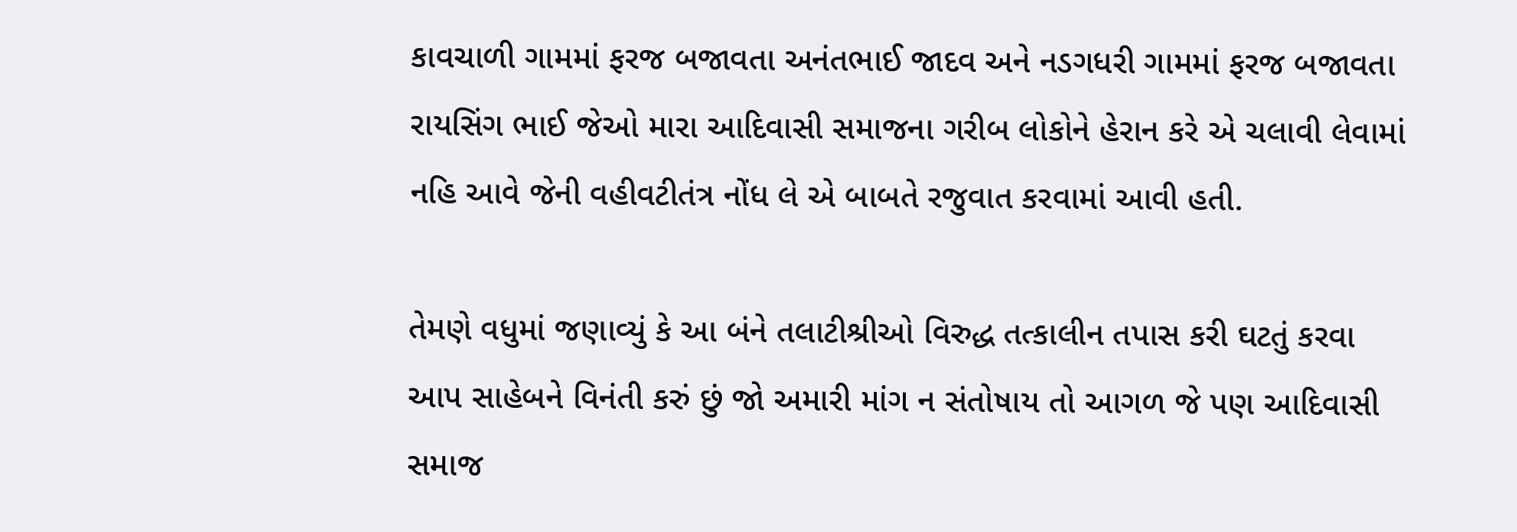કાવચાળી ગામમાં ફરજ બજાવતા અનંતભાઈ જાદવ અને નડગધરી ગામમાં ફરજ બજાવતા રાયસિંગ ભાઈ જેઓ મારા આદિવાસી સમાજના ગરીબ લોકોને હેરાન કરે એ ચલાવી લેવામાં નહિ આવે જેની વહીવટીતંત્ર નોંધ લે એ બાબતે રજુવાત કરવામાં આવી હતી.

તેમણે વધુમાં જણાવ્યું કે આ બંને તલાટીશ્રીઓ વિરુદ્ધ તત્કાલીન તપાસ કરી ઘટતું કરવા આપ સાહેબને વિનંતી કરું છું જો અમારી માંગ ન સંતોષાય તો આગળ જે પણ આદિવાસી સમાજ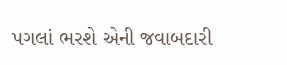પગલાં ભરશે એની જવાબદારી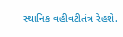સ્થાનિક વહીવટીતંત્ર રેહશે.